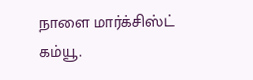நாளை மார்க்சிஸ்ட் கம்யூ.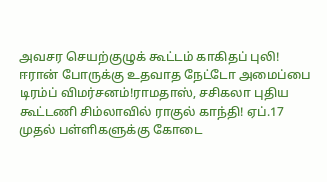அவசர செயற்குழுக் கூட்டம் காகிதப் புலி! ஈரான் போருக்கு உதவாத நேட்டோ அமைப்பை டிரம்ப் விமர்சனம்!ராமதாஸ், சசிகலா புதிய கூட்டணி சிம்லாவில் ராகுல் காந்தி! ஏப்.17 முதல் பள்ளிகளுக்கு கோடை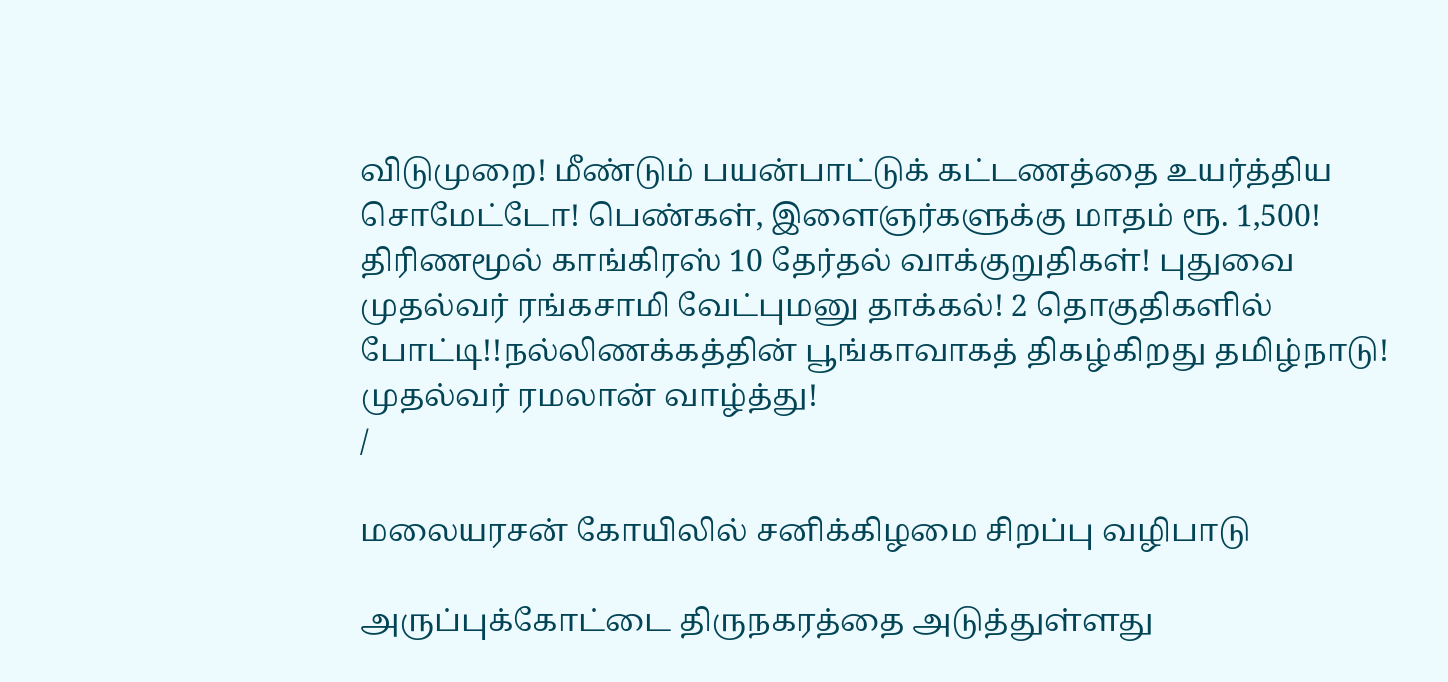விடுமுறை! மீண்டும் பயன்பாட்டுக் கட்டணத்தை உயர்த்திய சொமேட்டோ! பெண்கள், இளைஞர்களுக்கு மாதம் ரூ. 1,500! திரிணமூல் காங்கிரஸ் 10 தேர்தல் வாக்குறுதிகள்! புதுவை முதல்வர் ரங்கசாமி வேட்புமனு தாக்கல்! 2 தொகுதிகளில் போட்டி!!நல்லிணக்கத்தின் பூங்காவாகத் திகழ்கிறது தமிழ்நாடு! முதல்வர் ரமலான் வாழ்த்து!
/

மலையரசன் கோயிலில் சனிக்கிழமை சிறப்பு வழிபாடு

அருப்புக்கோட்டை திருநகரத்தை அடுத்துள்ளது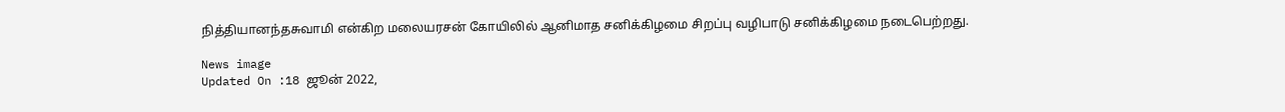நித்தியானந்தசுவாமி என்கிற மலையரசன் கோயிலில் ஆனிமாத சனிக்கிழமை சிறப்பு வழிபாடு சனிக்கிழமை நடைபெற்றது.

News image
Updated On :18 ஜூன் 2022,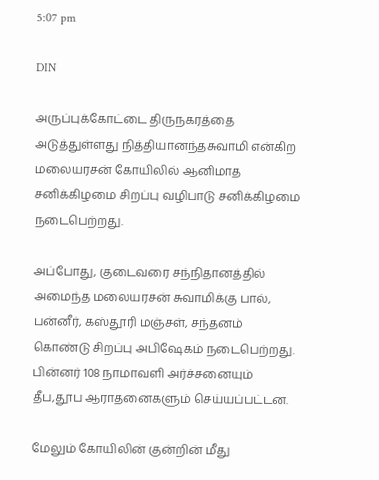5:07 pm

DIN

அருப்புக்கோட்டை திருநகரத்தை அடுத்துள்ளது நித்தியானந்தசுவாமி என்கிற மலையரசன் கோயிலில் ஆனிமாத சனிக்கிழமை சிறப்பு வழிபாடு சனிக்கிழமை நடைபெற்றது.

அப்போது, குடைவரை சந்நிதானத்தில் அமைந்த மலையரசன் சுவாமிக்கு பால், பன்னீர், கஸ்தூரி மஞ்சள், சந்தனம் கொண்டு சிறப்பு அபிஷேகம் நடைபெற்றது. பின்னர் 108 நாமாவளி அர்ச்சனையும் தீப,தூப ஆராதனைகளும் செய்யப்பட்டன.

மேலும் கோயிலின் குன்றின் மீது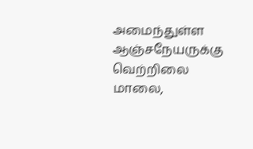அமைந்துள்ள ஆஞ்சநேயருக்கு வெற்றிலை மாலை,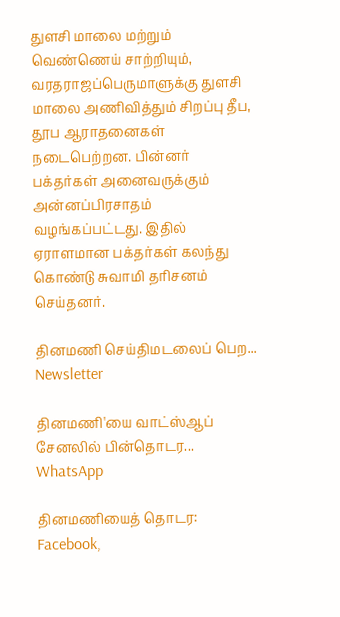துளசி மாலை மற்றும் வெண்ணெய் சாற்றியும், வரதராஜப்பெருமாளுக்கு துளசி மாலை அணிவித்தும் சிறப்பு தீப, தூப ஆராதனைகள் நடைபெற்றன. பின்னர் பக்தர்கள் அனைவருக்கும் அன்னப்பிரசாதம் வழங்கப்பட்டது. இதில் ஏராளமான பக்தர்கள் கலந்து கொண்டு சுவாமி தரிசனம் செய்தனர்.

தினமணி செய்திமடலைப் பெற... Newsletter

தினமணி'யை வாட்ஸ்ஆப் சேனலில் பின்தொடர... WhatsApp

தினமணியைத் தொடர: Facebook,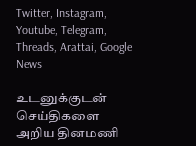Twitter, Instagram, Youtube, Telegram, Threads, Arattai, Google News

உடனுக்குடன் செய்திகளை அறிய தினமணி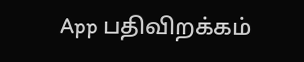App பதிவிறக்கம்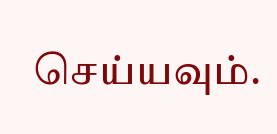செய்யவும்.